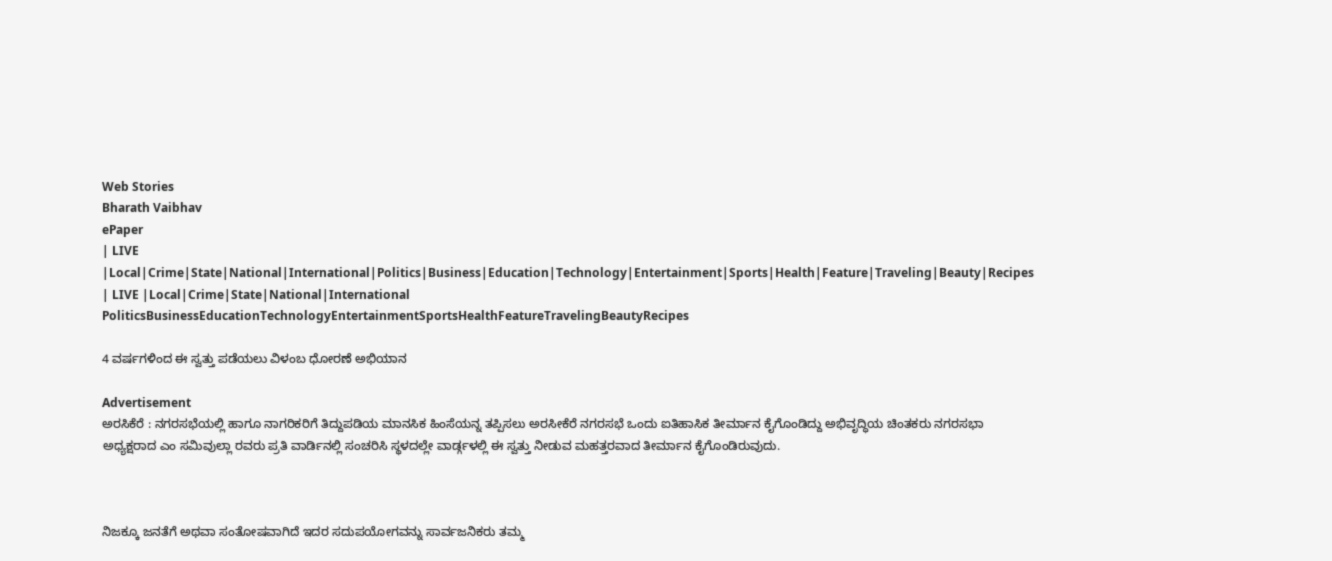Web Stories
Bharath Vaibhav
ePaper
| LIVE |Local|Crime|State|National|International|Politics|Business|Education|Technology|Entertainment|Sports|Health|Feature|Traveling|Beauty|Recipes
| LIVE |Local|Crime|State|National|International
PoliticsBusinessEducationTechnologyEntertainmentSportsHealthFeatureTravelingBeautyRecipes

4 ವರ್ಷಗಳಿಂದ ಈ ಸ್ವತ್ತು ಪಡೆಯಲು ವಿಳಂಬ ಧೋರಣೆ ಅಭಿಯಾನ

Advertisement
ಅರಸಿಕೆರೆ : ನಗರಸಭೆಯಲ್ಲಿ ಹಾಗೂ ನಾಗರಿಕರಿಗೆ ತಿದ್ದುಪಡಿಯ ಮಾನಸಿಕ ಹಿಂಸೆಯನ್ನ ತಪ್ಪಿಸಲು ಅರಸೀಕೆರೆ ನಗರಸಭೆ ಒಂದು ಐತಿಹಾಸಿಕ ತೀರ್ಮಾನ ಕೈಗೊಂಡಿದ್ದು ಅಭಿವೃದ್ಧಿಯ ಚಿಂತಕರು ನಗರಸಭಾ ಅಧ್ಯಕ್ಷರಾದ ಎಂ ಸಮಿವುಲ್ಲಾ ರವರು ಪ್ರತಿ ವಾರ್ಡಿನಲ್ಲಿ ಸಂಚರಿಸಿ ಸ್ಥಳದಲ್ಲೇ ವಾರ್ಡ್ಗಳಲ್ಲಿ ಈ ಸ್ವತ್ತು ನೀಡುವ ಮಹತ್ತರವಾದ ತೀರ್ಮಾನ ಕೈಗೊಂಡಿರುವುದು.



ನಿಜಕ್ಕೂ ಜನತೆಗೆ ಅಥವಾ ಸಂತೋಷವಾಗಿದೆ ಇದರ ಸದುಪಯೋಗವನ್ನು ಸಾರ್ವಜನಿಕರು ತಮ್ಮ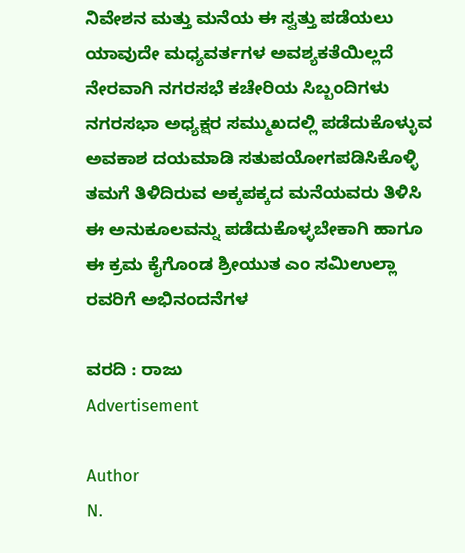ನಿವೇಶನ ಮತ್ತು ಮನೆಯ ಈ ಸ್ವತ್ತು ಪಡೆಯಲು ಯಾವುದೇ ಮಧ್ಯವರ್ತಗಳ ಅವಶ್ಯಕತೆಯಿಲ್ಲದೆ ನೇರವಾಗಿ ನಗರಸಭೆ ಕಚೇರಿಯ ಸಿಬ್ಬಂದಿಗಳು ನಗರಸಭಾ ಅಧ್ಯಕ್ಷರ ಸಮ್ಮುಖದಲ್ಲಿ ಪಡೆದುಕೊಳ್ಳುವ ಅವಕಾಶ ದಯಮಾಡಿ ಸತುಪಯೋಗಪಡಿಸಿಕೊಳ್ಳಿ ತಮಗೆ ತಿಳಿದಿರುವ ಅಕ್ಕಪಕ್ಕದ ಮನೆಯವರು ತಿಳಿಸಿ ಈ ಅನುಕೂಲವನ್ನು ಪಡೆದುಕೊಳ್ಳಬೇಕಾಗಿ ಹಾಗೂ ಈ ಕ್ರಮ ಕೈಗೊಂಡ ಶ್ರೀಯುತ ಎಂ ಸಮಿಉಲ್ಲಾ ರವರಿಗೆ ಅಭಿನಂದನೆಗಳ

ವರದಿ : ರಾಜು
Advertisement

Author
N.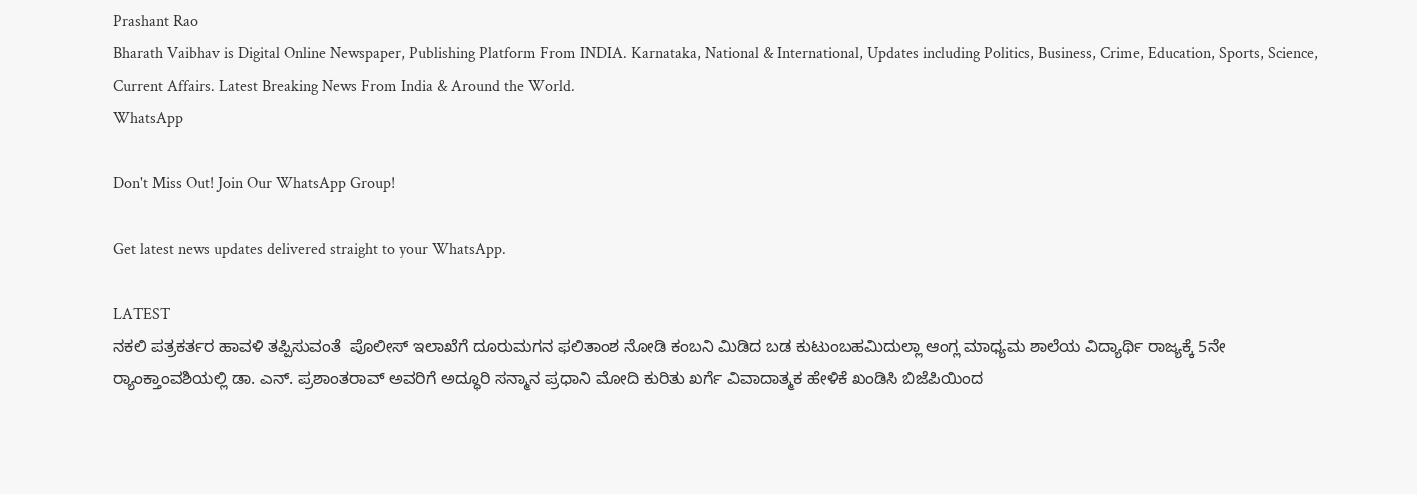Prashant Rao
Bharath Vaibhav is Digital Online Newspaper, Publishing Platform From INDIA. Karnataka, National & International, Updates including Politics, Business, Crime, Education, Sports, Science, Current Affairs. Latest Breaking News From India & Around the World.
WhatsApp

Don't Miss Out! Join Our WhatsApp Group!

Get latest news updates delivered straight to your WhatsApp.

LATEST
ನಕಲಿ ಪತ್ರಕರ್ತರ ಹಾವಳಿ ತಪ್ಪಿಸುವಂತೆ  ಪೊಲೀಸ್ ಇಲಾಖೆಗೆ ದೂರುಮಗನ ಫಲಿತಾಂಶ ನೋಡಿ ಕಂಬನಿ ಮಿಡಿದ ಬಡ ಕುಟುಂಬಹಮಿದುಲ್ಲಾ ಆಂಗ್ಲ ಮಾಧ್ಯಮ ಶಾಲೆಯ ವಿದ್ಯಾರ್ಥಿ ರಾಜ್ಯಕ್ಕೆ 5ನೇ ರ್‍ಯಾಂಕ್ತಾಂವಶಿಯಲ್ಲಿ ಡಾ. ಎನ್. ಪ್ರಶಾಂತರಾವ್ ಅವರಿಗೆ ಅದ್ಧೂರಿ ಸನ್ಮಾನ ಪ್ರಧಾನಿ ಮೋದಿ ಕುರಿತು ಖರ್ಗೆ ವಿವಾದಾತ್ಮಕ ಹೇಳಿಕೆ ಖಂಡಿಸಿ ಬಿಜೆಪಿಯಿಂದ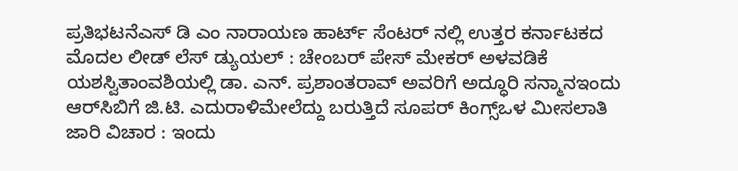ಪ್ರತಿಭಟನೆಎಸ್ ಡಿ ಎಂ ನಾರಾಯಣ ಹಾರ್ಟ್ ಸೆಂಟರ್ ನಲ್ಲಿ ಉತ್ತರ ಕರ್ನಾಟಕದ ಮೊದಲ ಲೀಡ್ ಲೆಸ್ ಡ್ಯುಯಲ್ : ಚೇಂಬರ್ ಪೇಸ್ ಮೇಕರ್ ಅಳವಡಿಕೆ ಯಶಸ್ವಿತಾಂವಶಿಯಲ್ಲಿ ಡಾ. ಎನ್. ಪ್ರಶಾಂತರಾವ್ ಅವರಿಗೆ ಅದ್ಧೂರಿ ಸನ್ಮಾನಇಂದು ಆರ್‌ಸಿಬಿಗೆ ಜಿ.ಟಿ. ಎದುರಾಳಿಮೇಲೆದ್ದು ಬರುತ್ತಿದೆ ಸೂಪರ್ ಕಿಂಗ್ಸ್ಒಳ ಮೀಸಲಾತಿ ಜಾರಿ ವಿಚಾರ : ಇಂದು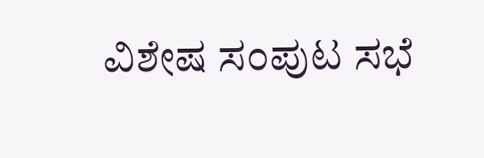ವಿಶೇಷ ಸಂಪುಟ ಸಭೆ